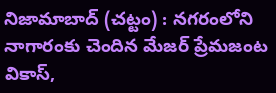నిజామాబాద్ (చట్టం) : నగరంలోని నాగారంకు చెందిన మేజర్ ప్రేమజంట వికాస్,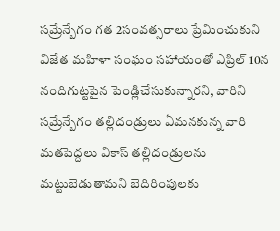సమ్రేన్బేగం గత 2సంవత్సరాలు ప్రేమించుకుని విజేత మహిళా సంఘం సహాయంతో ఎప్రిల్ 10న నందిగుట్టపైన పెండ్లిచేసుకున్నారని, వారిని సమ్రేన్బేగం తల్లిదండ్రులు ఏమనకున్న వారి మతపెద్దలు వికాస్ తల్లిదండ్రులను మట్టుబెడుతామని బెదిరింపులకు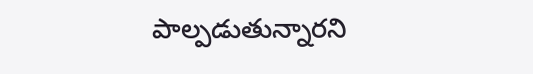పాల్పడుతున్నారని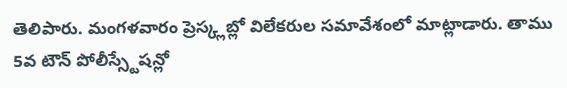తెలిపారు. మంగళవారం ప్రెస్క్లబ్లో విలేకరుల సమావేశంలో మాట్లాడారు. తాము 5వ టౌన్ పోలీస్స్టేషన్లో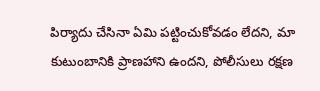పిర్యాదు చేసినా ఏమి పట్టించుకోవడం లేదని, మా కుటుంబానికి ప్రాణహాని ఉందని, పోలీసులు రక్షణ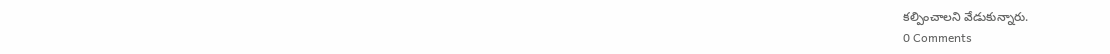కల్పించాలని వేడుకున్నారు.
0 Comments